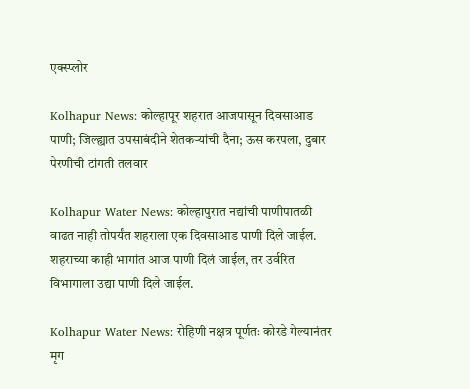एक्स्प्लोर

Kolhapur News: कोल्हापूर शहरात आजपासून दिवसाआड पाणी; जिल्ह्यात उपसाबंदीने शेतकऱ्यांची दैना; ऊस करपला, दुबार पेरणीची टांगती तलवार

Kolhapur Water News: कोल्हापुरात नद्यांची पाणीपातळी वाढत नाही तोपर्यंत शहराला एक दिवसाआड पाणी दिले जाईल. शहराच्या काही भागांत आज पाणी दिलं जाईल, तर उर्वरित विभागाला उद्या पाणी दिले जाईल.

Kolhapur Water News: रोहिणी नक्षत्र पूर्णतः कोरडे गेल्यानंतर मृग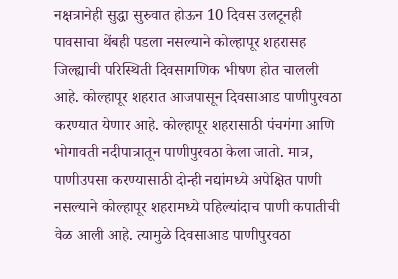नक्षत्रानेही सुद्धा सुरुवात होऊन 10 दिवस उलटूनही पावसाचा थेंबही पडला नसल्याने कोल्हापूर शहरासह जिल्ह्याची परिस्थिती दिवसागणिक भीषण होत चालली आहे. कोल्हापूर शहरात आजपासून दिवसाआड पाणीपुरवठा करण्यात येणार आहे. कोल्हापूर शहरासाठी पंचगंगा आणि भोगावती नदीपात्रातून पाणीपुरवठा केला जातो. मात्र, पाणीउपसा करण्यासाठी दोन्ही नद्यांमध्ये अपेक्षित पाणी नसल्याने कोल्हापूर शहरामध्ये पहिल्यांदाच पाणी कपातीची वेळ आली आहे. त्यामुळे दिवसाआड पाणीपुरवठा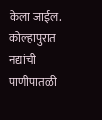केला जाईल. कोल्हापुरात नद्यांची पाणीपातळी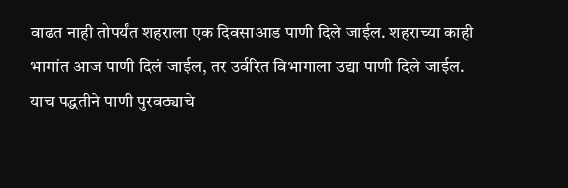वाढत नाही तोपर्यंत शहराला एक दिवसाआड पाणी दिले जाईल. शहराच्या काही भागांत आज पाणी दिलं जाईल, तर उर्वरित विभागाला उद्या पाणी दिले जाईल. याच पद्धतीने पाणी पुरवठ्याचे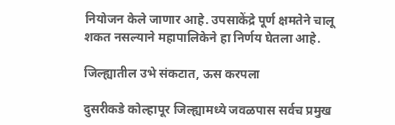नियोजन केले जाणार आहे. उपसाकेंद्रे पूर्ण क्षमतेने चालू शकत नसल्याने महापालिकेने हा निर्णय घेतला आहे.

जिल्ह्यातील उभे संकटात, ऊस करपला

दुसरीकडे कोल्हापूर जिल्ह्यामध्ये जवळपास सर्वच प्रमुख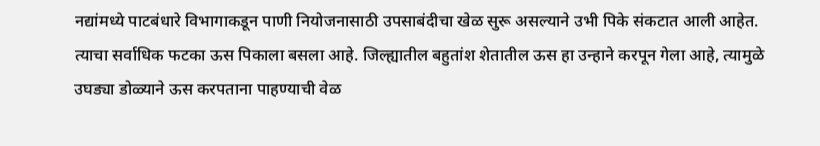नद्यांमध्ये पाटबंधारे विभागाकडून पाणी नियोजनासाठी उपसाबंदीचा खेळ सुरू असल्याने उभी पिके संकटात आली आहेत. त्याचा सर्वाधिक फटका ऊस पिकाला बसला आहे. जिल्ह्यातील बहुतांश शेतातील ऊस हा उन्हाने करपून गेला आहे, त्यामुळे उघड्या डोळ्याने ऊस करपताना पाहण्याची वेळ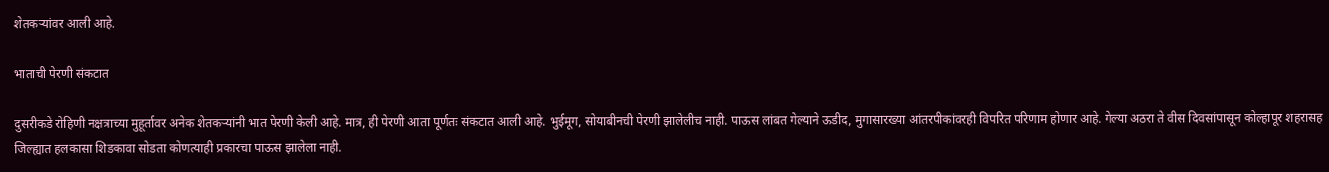शेतकऱ्यांवर आली आहे.

भाताची पेरणी संकटात

दुसरीकडे रोहिणी नक्षत्राच्या मुहूर्तावर अनेक शेतकर्‍यांनी भात पेरणी केली आहे. मात्र, ही पेरणी आता पूर्णतः संकटात आली आहे. भुईमूग, सोयाबीनची पेरणी झालेलीच नाही. पाऊस लांबत गेल्याने ऊडीद, मुगासारख्या आंतरपीकांवरही विपरित परिणाम होणार आहे. गेल्या अठरा ते वीस दिवसांपासून कोल्हापूर शहरासह जिल्ह्यात हलकासा शिडकावा सोडता कोणत्याही प्रकारचा पाऊस झालेला नाही.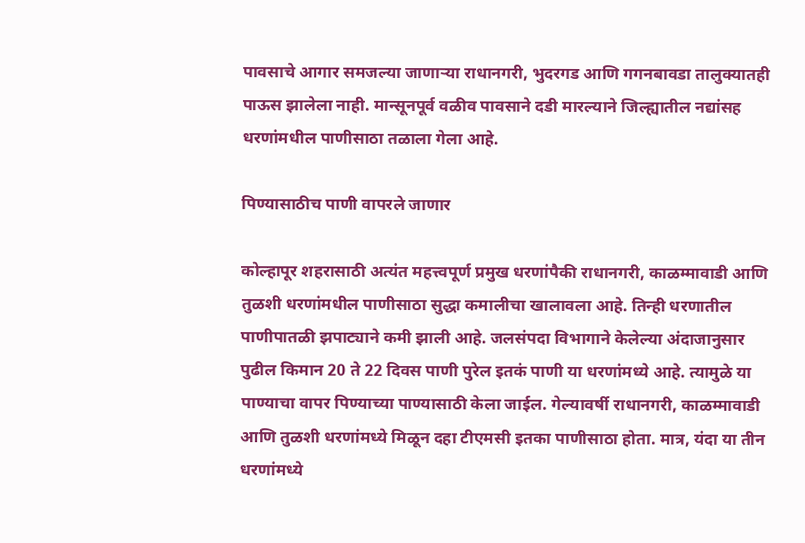पावसाचे आगार समजल्या जाणाऱ्या राधानगरी, भुदरगड आणि गगनबावडा तालुक्यातही पाऊस झालेला नाही. मान्सूनपूर्व वळीव पावसाने दडी मारल्याने जिल्ह्यातील नद्यांसह धरणांमधील पाणीसाठा तळाला गेला आहे.

पिण्यासाठीच पाणी वापरले जाणार

कोल्हापूर शहरासाठी अत्यंत महत्त्वपूर्ण प्रमुख धरणांपैकी राधानगरी, काळम्मावाडी आणि तुळशी धरणांमधील पाणीसाठा सुद्धा कमालीचा खालावला आहे. तिन्ही धरणातील पाणीपातळी झपाट्याने कमी झाली आहे. जलसंपदा विभागाने केलेल्या अंदाजानुसार पुढील किमान 20 ते 22 दिवस पाणी पुरेल इतकं पाणी या धरणांमध्ये आहे. त्यामुळे या पाण्याचा वापर पिण्याच्या पाण्यासाठी केला जाईल. गेल्यावर्षी राधानगरी, काळम्मावाडी आणि तुळशी धरणांमध्ये मिळून दहा टीएमसी इतका पाणीसाठा होता. मात्र, यंदा या तीन धरणांमध्ये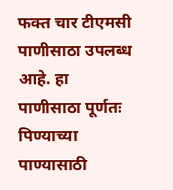फक्त चार टीएमसी पाणीसाठा उपलब्ध आहे. हा पाणीसाठा पूर्णतः पिण्याच्या पाण्यासाठी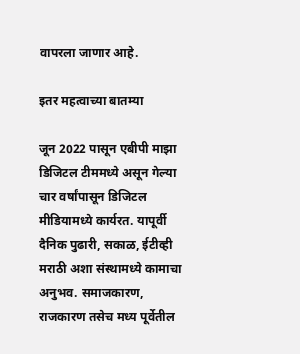वापरला जाणार आहे.

इतर महत्वाच्या बातम्या

जून 2022 पासून एबीपी माझा डिजिटल टीममध्ये असून गेल्या चार वर्षांपासून डिजिटल मीडियामध्ये कार्यरत. यापूर्वी दैनिक पुढारी, सकाळ, ईटीव्ही मराठी अशा संस्थामध्ये कामाचा अनुभव. समाजकारण, राजकारण तसेच मध्य पूर्वेतील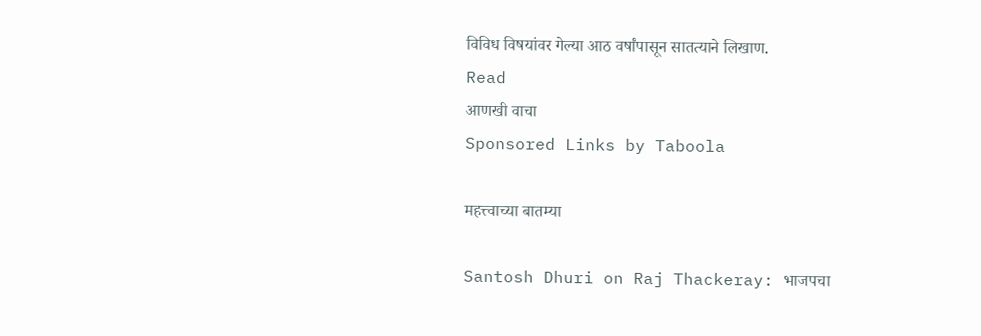विविध विषयांवर गेल्या आठ वर्षांपासून सातत्याने लिखाण.
Read
आणखी वाचा
Sponsored Links by Taboola

महत्त्वाच्या बातम्या

Santosh Dhuri on Raj Thackeray: भाजपचा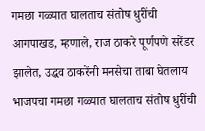गमछा गळ्यात घालताच संतोष धुरींची आगपाखड, म्हणाले, राज ठाकरे पूर्णपणे सरेंडर झालेत, उद्धव ठाकरेंनी मनसेचा ताबा घेतलाय
भाजपचा गमछा गळ्यात घालताच संतोष धुरींची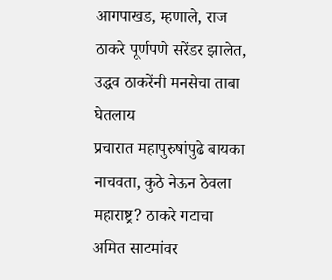आगपाखड, म्हणाले, राज ठाकरे पूर्णपणे सरेंडर झालेत, उद्धव ठाकरेंनी मनसेचा ताबा घेतलाय
प्रचारात महापुरुषांपुढे बायका नाचवता, कुठे नेऊन ठेवला महाराष्ट्र? ठाकरे गटाचा अमित साटमांवर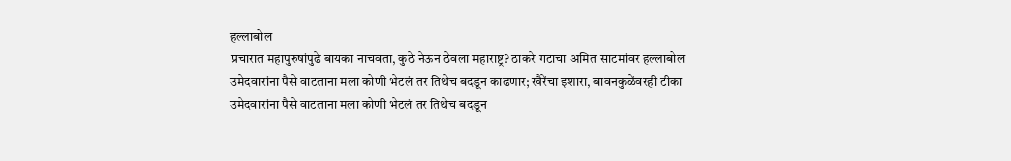हल्लाबोल
प्रचारात महापुरुषांपुढे बायका नाचवता, कुठे नेऊन ठेवला महाराष्ट्र? ठाकरे गटाचा अमित साटमांवर हल्लाबोल
उमेदवारांना पैसे वाटताना मला कोणी भेटलं तर तिथेच बदडून काढणार; खैरेंचा इशारा, बावनकुळेंवरही टीका
उमेदवारांना पैसे वाटताना मला कोणी भेटलं तर तिथेच बदडून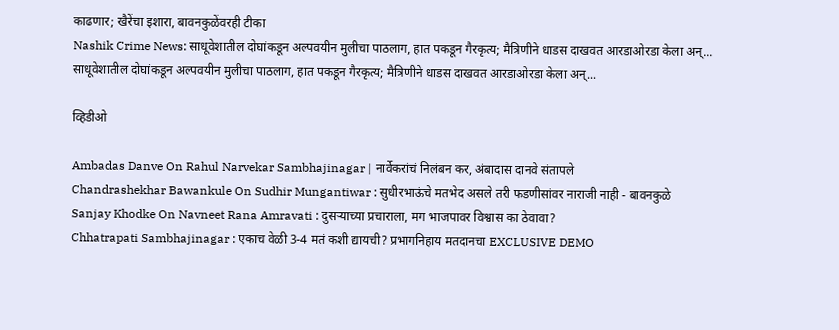काढणार; खैरेंचा इशारा, बावनकुळेंवरही टीका
Nashik Crime News: साधूवेशातील दोघांकडून अल्पवयीन मुलीचा पाठलाग, हात पकडून गैरकृत्य; मैत्रिणीने धाडस दाखवत आरडाओरडा केला अन्...
साधूवेशातील दोघांकडून अल्पवयीन मुलीचा पाठलाग, हात पकडून गैरकृत्य; मैत्रिणीने धाडस दाखवत आरडाओरडा केला अन्...

व्हिडीओ

Ambadas Danve On Rahul Narvekar Sambhajinagar | नार्वेकरांचं निलंबन कर, अंबादास दानवे संतापले
Chandrashekhar Bawankule On Sudhir Mungantiwar : सुधीरभाऊंचे मतभेद असले तरी फडणीसांवर नाराजी नाही - बावनकुळे
Sanjay Khodke On Navneet Rana Amravati : दुसऱ्याच्या प्रचाराला, मग भाजपावर विश्वास का ठेवावा?
Chhatrapati Sambhajinagar : एकाच वेळी 3-4 मतं कशी द्यायची? प्रभागनिहाय मतदानचा EXCLUSIVE DEMO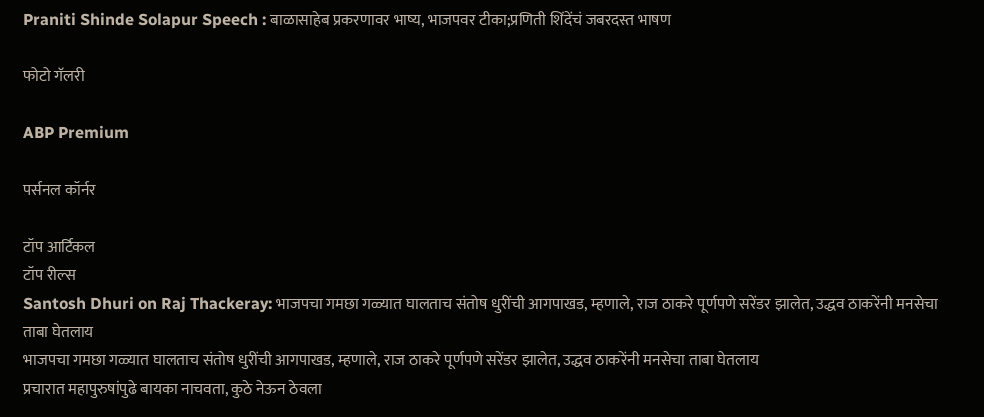Praniti Shinde Solapur Speech : बाळासाहेब प्रकरणावर भाष्य, भाजपवर टीका;प्रणिती शिंदेंचं जबरदस्त भाषण

फोटो गॅलरी

ABP Premium

पर्सनल कॉर्नर

टॉप आर्टिकल
टॉप रील्स
Santosh Dhuri on Raj Thackeray: भाजपचा गमछा गळ्यात घालताच संतोष धुरींची आगपाखड, म्हणाले, राज ठाकरे पूर्णपणे सरेंडर झालेत, उद्धव ठाकरेंनी मनसेचा ताबा घेतलाय
भाजपचा गमछा गळ्यात घालताच संतोष धुरींची आगपाखड, म्हणाले, राज ठाकरे पूर्णपणे सरेंडर झालेत, उद्धव ठाकरेंनी मनसेचा ताबा घेतलाय
प्रचारात महापुरुषांपुढे बायका नाचवता, कुठे नेऊन ठेवला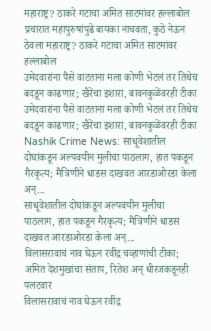महाराष्ट्र? ठाकरे गटाचा अमित साटमांवर हल्लाबोल
प्रचारात महापुरुषांपुढे बायका नाचवता, कुठे नेऊन ठेवला महाराष्ट्र? ठाकरे गटाचा अमित साटमांवर हल्लाबोल
उमेदवारांना पैसे वाटताना मला कोणी भेटलं तर तिथेच बदडून काढणार; खैरेंचा इशारा, बावनकुळेंवरही टीका
उमेदवारांना पैसे वाटताना मला कोणी भेटलं तर तिथेच बदडून काढणार; खैरेंचा इशारा, बावनकुळेंवरही टीका
Nashik Crime News: साधूवेशातील दोघांकडून अल्पवयीन मुलीचा पाठलाग, हात पकडून गैरकृत्य; मैत्रिणीने धाडस दाखवत आरडाओरडा केला अन्...
साधूवेशातील दोघांकडून अल्पवयीन मुलीचा पाठलाग, हात पकडून गैरकृत्य; मैत्रिणीने धाडस दाखवत आरडाओरडा केला अन्...
विलासरावाचं नाव घेऊन रवींद्र चव्हाणांची टीका; अमित देशमुखांचा संताप, रितेश अन् धीरजकडूनही पलटवार
विलासरावाचं नाव घेऊन रवींद्र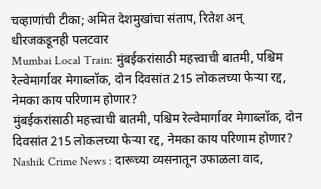चव्हाणांची टीका; अमित देशमुखांचा संताप, रितेश अन् धीरजकडूनही पलटवार
Mumbai Local Train: मुंबईकरांसाठी महत्त्वाची बातमी, पश्चिम रेल्वेमार्गावर मेगाब्लॉक, दोन दिवसांत 215 लोकलच्या फेऱ्या रद्द, नेमका काय परिणाम होणार?
मुंबईकरांसाठी महत्त्वाची बातमी, पश्चिम रेल्वेमार्गावर मेगाब्लॉक, दोन दिवसांत 215 लोकलच्या फेऱ्या रद्द, नेमका काय परिणाम होणार?
Nashik Crime News : दारूच्या व्यसनातून उफाळला वाद,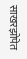साखरझोपेत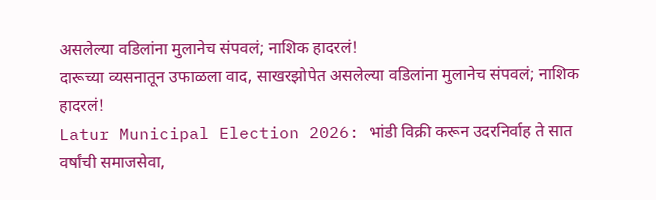असलेल्या वडिलांना मुलानेच संपवलं; नाशिक हादरलं!
दारूच्या व्यसनातून उफाळला वाद, साखरझोपेत असलेल्या वडिलांना मुलानेच संपवलं; नाशिक हादरलं!
Latur Municipal Election 2026: भांडी विक्री करून उदरनिर्वाह ते सात वर्षांची समाजसेवा,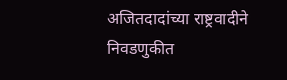अजितदादांच्या राष्ट्रवादीने निवडणुकीत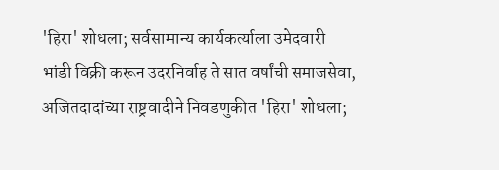'हिरा' शोधला; सर्वसामान्य कार्यकर्त्याला उमेदवारी
भांडी विक्री करून उदरनिर्वाह ते सात वर्षांची समाजसेवा, अजितदादांच्या राष्ट्रवादीने निवडणुकीत 'हिरा' शोधला;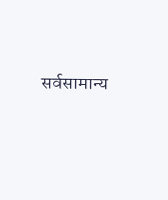सर्वसामान्य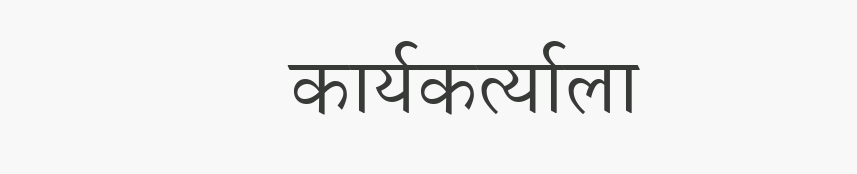कार्यकर्त्याला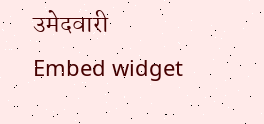उमेदवारी
Embed widget